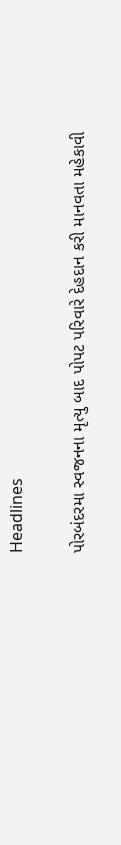Headlines

પોરબંદરમા સ્વજનના મૃત્યુ બાદ પોપટ પરિવારે દેહદાન કરી માનવતા મહેકાવી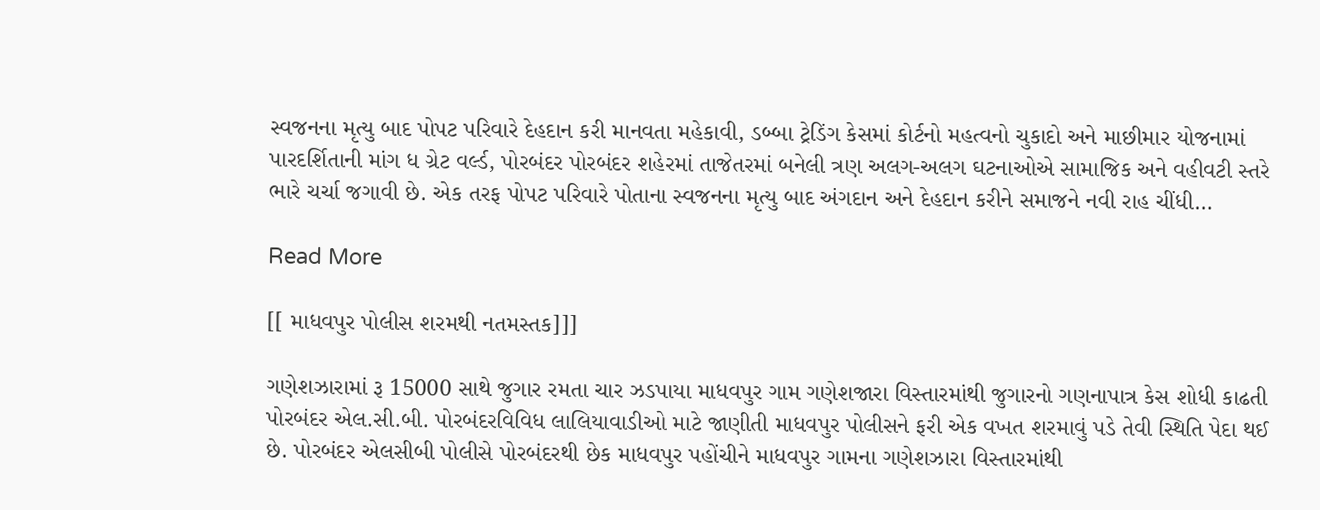સ્વજનના મૃત્યુ બાદ પોપટ પરિવારે દેહદાન કરી માનવતા મહેકાવી, ડબ્બા ટ્રેડિંગ કેસમાં કોર્ટનો મહત્વનો ચુકાદો અને માછીમાર યોજનામાં પારદર્શિતાની માંગ ધ ગ્રેટ વર્લ્ડ, પોરબંદર પોરબંદર શહેરમાં તાજેતરમાં બનેલી ત્રણ અલગ-અલગ ઘટનાઓએ સામાજિક અને વહીવટી સ્તરે ભારે ચર્ચા જગાવી છે. એક તરફ પોપટ પરિવારે પોતાના સ્વજનના મૃત્યુ બાદ અંગદાન અને દેહદાન કરીને સમાજને નવી રાહ ચીંધી…

Read More

[[ માધવપુર પોલીસ શરમથી નતમસ્તક]]]

ગણેશઝારામાં રૂ 15000 સાથે જુગાર રમતા ચાર ઝડપાયા માધવપુર ગામ ગણેશજારા વિસ્તારમાંથી જુગારનો ગણનાપાત્ર કેસ શોધી કાઢતી પોરબંદર એલ.સી.બી. પોરબંદરવિવિધ લાલિયાવાડીઓ માટે જાણીતી માધવપુર પોલીસને ફરી એક વખત શરમાવું પડે તેવી સ્થિતિ પેદા થઈ છે. પોરબંદર એલસીબી પોલીસે પોરબંદરથી છેક માધવપુર પહોંચીને માધવપુર ગામના ગણેશઝારા વિસ્તારમાંથી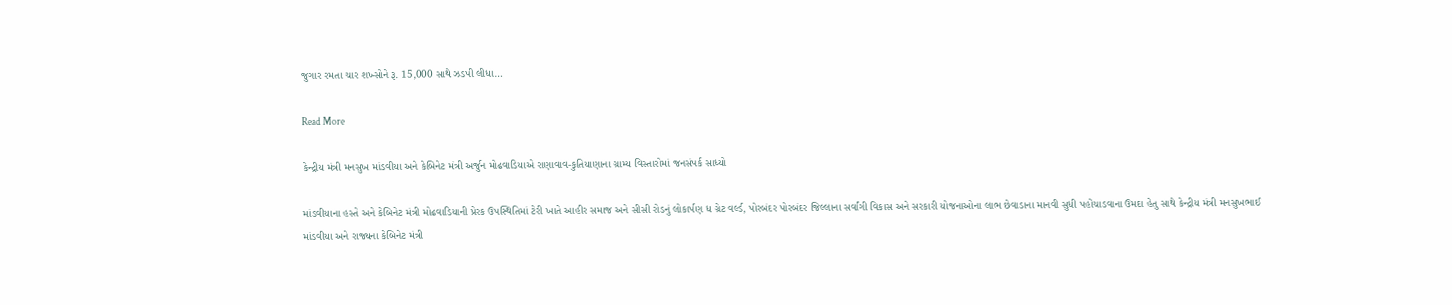જુગાર રમતા ચાર શખ્સોને રૂ. 15,000 સાથે ઝડપી લીધા…

Read More

કેન્દ્રીય મંત્રી મનસુખ માંડવીયા અને કેબિનેટ મંત્રી અર્જુન મોઢવાડિયાએ રાણાવાવ-કુતિયાણાના ગ્રામ્ય વિસ્તારોમાં જનસંપર્ક સાધ્યો

માંડવીયાના હસ્તે અને કેબિનેટ મંત્રી મોઢવાડિયાની પ્રેરક ઉપસ્થિતિમાં ટેરી ખાતે આહીર સમાજ અને સીસી રોડનું લોકાર્પણ ધ ગ્રેટ વર્લ્ડ, પોરબંદર પોરબંદર જિલ્લાના સર્વાંગી વિકાસ અને સરકારી યોજનાઓના લાભ છેવાડાના માનવી સુધી પહોંચાડવાના ઉમદા હેતુ સાથે કેન્દ્રીય મંત્રી મનસુખભાઈ માંડવીયા અને રાજ્યના કેબિનેટ મંત્રી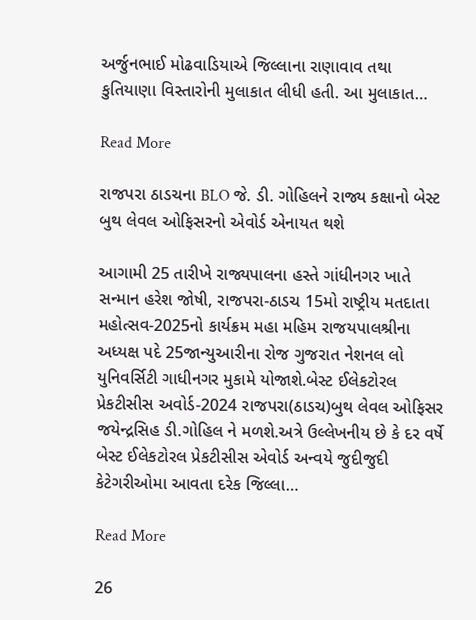અર્જુનભાઈ મોઢવાડિયાએ જિલ્લાના રાણાવાવ તથા કુતિયાણા વિસ્તારોની મુલાકાત લીધી હતી. આ મુલાકાત…

Read More

રાજપરા ઠાડચના BLO જે. ડી. ગોહિલને રાજ્ય કક્ષાનો બેસ્ટ બુથ લેવલ ઓફિસરનો એવોર્ડ એનાયત થશે

આગામી 25 તારીખે રાજ્યપાલના હસ્તે ગાંધીનગર ખાતે સન્માન હરેશ જોષી, રાજપરા-ઠાડચ 15મો રાષ્ટ્રીય મતદાતા મહોત્સવ-2025નો કાર્યક્રમ મહા મહિમ રાજયપાલશ્રીના અધ્યક્ષ પદે 25જાન્યુઆરીના રોજ ગુજરાત નેશનલ લો યુનિવર્સિટી ગાધીનગર મુકામે યોજાશે.બેસ્ટ ઈલેકટોરલ પ્રેકટીસીસ અવોર્ડ-2024 રાજપરા(ઠાડચ)બુથ લેવલ ઓફિસર જયેન્દ્રસિહ ડી.ગોહિલ ને મળશે.અત્રે ઉલ્લેખનીય છે કે દર વર્ષે બેસ્ટ ઈલેકટોરલ પ્રેકટીસીસ એવોર્ડ અન્વયે જુદીજુદી કેટેગરીઓમા આવતા દરેક જિલ્લા…

Read More

26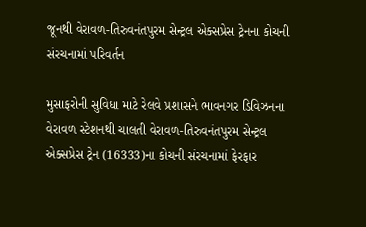જૂનથી વેરાવળ-તિરુવનંતપુરમ સેન્ટ્રલ એક્સપ્રેસ ટ્રેનના કોચની સંરચનામાં પરિવર્તન

મુસાફરોની સુવિધા માટે રેલવે પ્રશાસને ભાવનગર ડિવિઝનના વેરાવળ સ્ટેશનથી ચાલતી વેરાવળ-તિરુવનંતપુરમ સેન્ટ્રલ એક્સપ્રેસ ટ્રેન (16333)ના કોચની સંરચનામાં ફેરફાર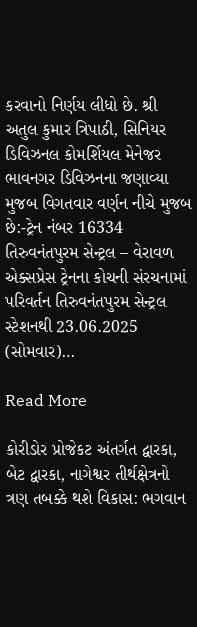કરવાનો નિર્ણય લીધો છે. શ્રી અતુલ કુમાર ત્રિપાઠી, સિનિયર ડિવિઝનલ કોમર્શિયલ મેનેજર ભાવનગર ડિવિઝનના જણાવ્યા મુજબ વિગતવાર વર્ણન નીચે મુજબ છે:-ટ્રેન નંબર 16334 તિરુવનંતપુરમ સેન્ટ્રલ – વેરાવળ એક્સપ્રેસ ટ્રેનના કોચની સંરચનામાં પરિવર્તન તિરુવનંતપુરમ સેન્ટ્રલ સ્ટેશનથી 23.06.2025 (સોમવાર)…

Read More

કોરીડોર પ્રોજેકટ અંતર્ગત દ્વારકા, બેટ દ્વારકા, નાગેશ્વર તીર્થક્ષેત્રનો ત્રણ તબક્કે થશે વિકાસ: ભગવાન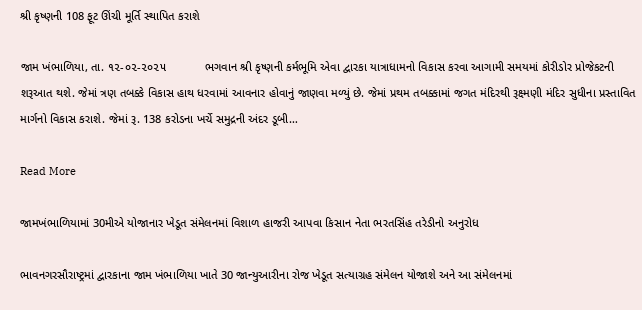શ્રી કૃષ્ણની 108 ફૂટ ઊંચી મૂર્તિ સ્થાપિત કરાશે

જામ ખંભાળિયા, તા. ૧૨-૦૨-૨૦૨૫            ભગવાન શ્રી કૃષ્ણની કર્મભૂમિ એવા દ્વારકા યાત્રાધામનો વિકાસ કરવા આગામી સમયમાં કોરીડોર પ્રોજેકટની શરૂઆત થશે. જેમાં ત્રણ તબક્કે વિકાસ હાથ ધરવામાં આવનાર હોવાનું જાણવા મળ્યું છે. જેમાં પ્રથમ તબક્કામાં જગત મંદિરથી રૂક્ષ્મણી મંદિર સુધીના પ્રસ્તાવિત માર્ગનો વિકાસ કરાશે. જેમાં રૂ. 138 કરોડના ખર્ચે સમુદ્રની અંદર ડૂબી…

Read More

જામખંભાળિયામાં 30મીએ યોજાનાર ખેડૂત સંમેલનમાં વિશાળ હાજરી આપવા કિસાન નેતા ભરતસિંહ તરેડીનો અનુરોધ

ભાવનગરસૌરાષ્ટ્રમાં દ્વારકાના જામ ખંભાળિયા ખાતે 30 જાન્યુઆરીના રોજ ખેડૂત સત્યાગ્રહ સંમેલન યોજાશે અને આ સંમેલનમાં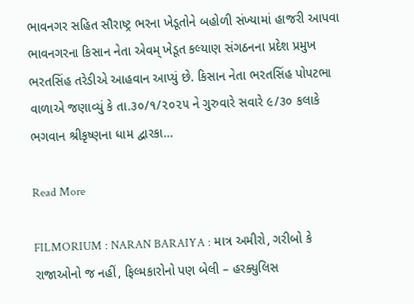ભાવનગર સહિત સૌરાષ્ટ્ર ભરના ખેડૂતોને બહોળી સંખ્યામાં હાજરી આપવા ભાવનગરના કિસાન નેતા એવમ્ ખેડૂત કલ્યાણ સંગઠનના પ્રદેશ પ્રમુખ ભરતસિંહ તરેડીએ આહવાન આપ્યું છે. કિસાન નેતા ભરતસિંહ પોપટભા વાળાએ જણાવ્યું કે તા.૩૦/૧/૨૦૨૫ ને‌ ગુરુવારે સવારે ૯/૩૦ કલાકે ભગવાન શ્રીકૃષ્ણના ધામ દ્વારકા…

Read More

FILMORIUM : NARAN BARAIYA : માત્ર અમીરો, ગરીબો કે રાજાઓનો જ નહીં, ફિલ્મકારોનો પણ બેલી – હરક્યુલિસ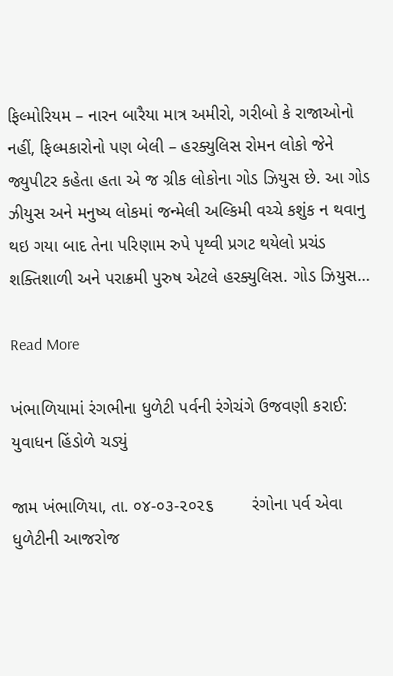ફિલ્મોરિયમ – નારન બારૈયા માત્ર અમીરો, ગરીબો કે રાજાઓનો નહીં, ફિલ્મકારોનો પણ બેલી – હરક્યુલિસ રોમન લોકો જેને જ્યુપીટર કહેતા હતા એ જ ગ્રીક લોકોના ગોડ ઝિયુસ છે. આ ગોડ ઝીયુસ અને મનુષ્ય લોકમાં જન્મેલી અલ્કિમી વચ્ચે કશુંક ન થવાનુ થઇ ગયા બાદ તેના પરિણામ રુપે પૃથ્વી પ્રગટ થયેલો પ્રચંડ શક્તિશાળી અને પરાક્રમી પુરુષ એટલે હરક્યુલિસ. ગોડ ઝિયુસ…

Read More

ખંભાળિયામાં રંગભીના ધુળેટી પર્વની રંગેચંગે ઉજવણી કરાઈ: યુવાધન હિંડોળે ચડ્યું

જામ ખંભાળિયા, તા. ૦૪-૦૩-૨૦૨૬        રંગોના પર્વ એવા ધુળેટીની આજરોજ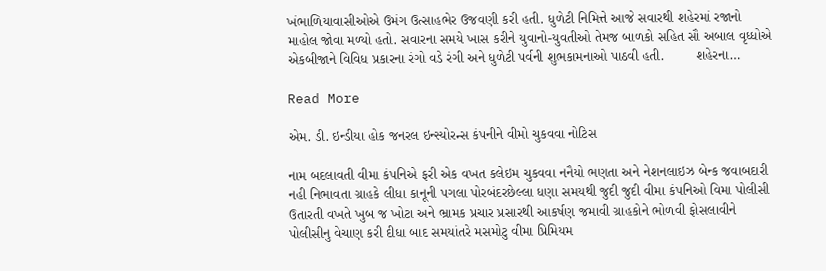ખંભાળિયાવાસીઓએ ઉમંગ ઉત્સાહભેર ઉજવણી કરી હતી. ધુળેટી નિમિત્તે આજે સવારથી શહેરમાં રજાનો માહોલ જોવા મળ્યો હતો. સવારના સમયે ખાસ કરીને યુવાનો-યુવતીઓ તેમજ બાળકો સહિત સૌ અબાલ વૃધ્ધોએ એકબીજાને વિવિધ પ્રકારના રંગો વડે રંગી અને ધુળેટી પર્વની શુભકામનાઓ પાઠવી હતી.        શહેરના…

Read More

એમ. ડી. ઇન્ડીયા હોક જનરલ ઇન્સ્યોરન્સ કંપનીને વીમો ચુકવવા નોટિસ

નામ બદલાવતી વીમા કંપનિએ ફરી એક વખત કલેઇમ ચુકવવા નનૈયો ભણતા અને નેશનલાઇઝ બેન્ક જવાબદારી નહી નિભાવતા ગ્રાહકે લીધા કાનૂની પગલા પોરબંદરછેલ્લા ધણા સમયથી જુદી જુદી વીમા કંપનિઓ વિમા પોલીસી ઉતારતી વખતે ખુબ જ ખોટા અને ભ્રામક પ્રચાર પ્રસારથી આકર્ષણ જમાવી ગ્રાહકોને ભોળવી ફોસલાવીને પોલીસીનુ વેચાણ કરી દીધા બાદ સમયાંતરે મસમોટુ વીમા પ્રિમિયમ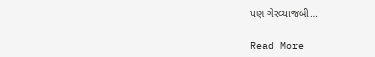પણ ગેરવ્યાજબી…

Read More